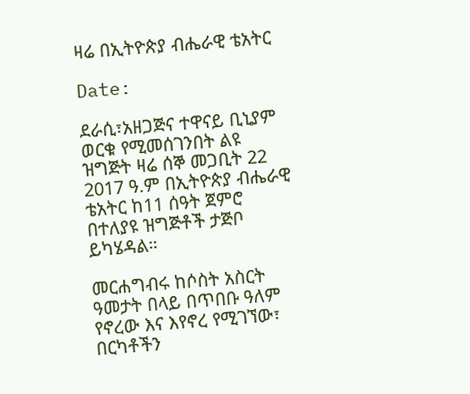ዛሬ በኢትዮጵያ ብሔራዊ ቴአትር

Date:

ደራሲ፣አዘጋጅና ተዋናይ ቢኒያም ወርቁ የሚመሰገንበት ልዩ ዝግጅት ዛሬ ሰኞ መጋቢት 22 2017 ዓ.ም በኢትዮጵያ ብሔራዊ ቴአትር ከ11 ሰዓት ጀምሮ በተለያዩ ዝግጅቶች ታጅቦ ይካሄዳል።

መርሐግብሩ ከሶስት አስርት ዓመታት በላይ በጥበቡ ዓለም የኖረው እና እየኖረ የሚገኘው፣ በርካቶችን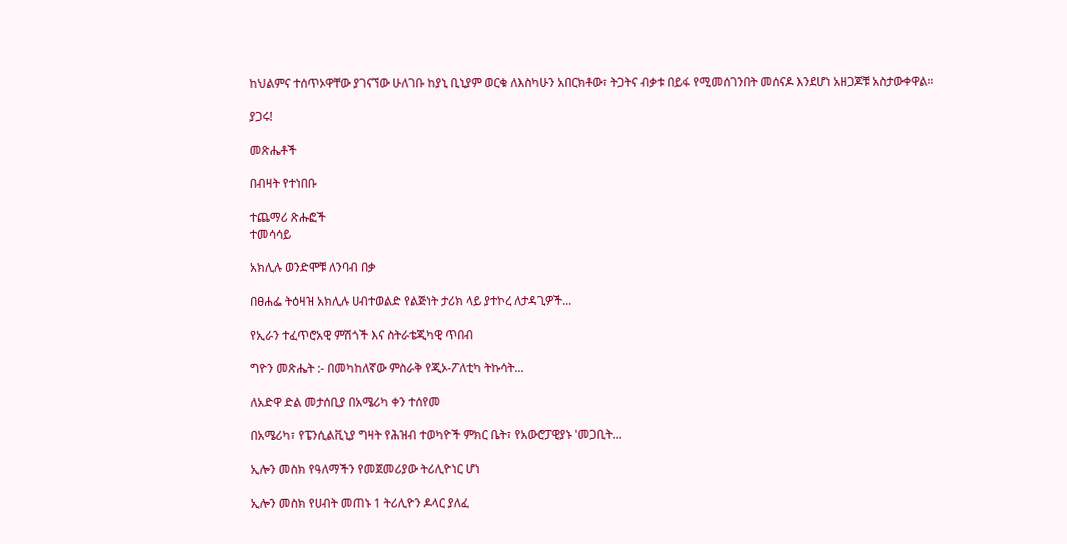ከህልምና ተሰጥኦዋቸው ያገናኘው ሁለገቡ ከያኒ ቢኒያም ወርቁ ለእስካሁን አበርክቶው፣ ትጋትና ብቃቱ በይፋ የሚመሰገንበት መሰናዶ እንደሆነ አዘጋጆቹ አስታውቀዋል።

ያጋሩ!

መጽሔቶች

በብዛት የተነበቡ

ተጨማሪ ጽሑፎች
ተመሳሳይ

አክሊሉ ወንድሞቹ ለንባብ በቃ

በፀሐፌ ትዕዛዝ አክሊሉ ሀብተወልድ የልጅነት ታሪክ ላይ ያተኮረ ለታዳጊዎች...

የኢራን ተፈጥሮአዊ ምሽጎች እና ስትራቴጂካዊ ጥበብ

ግዮን መጽሔት :- በመካከለኛው ምስራቅ የጂኦ-ፖለቲካ ትኩሳት...

ለአድዋ ድል መታሰቢያ በአሜሪካ ቀን ተሰየመ

በአሜሪካ፣ የፔንሲልቪኒያ ግዛት የሕዝብ ተወካዮች ምክር ቤት፣ የአውሮፓዊያኑ 'መጋቢት...

ኢሎን መስክ የዓለማችን የመጀመሪያው ትሪሊዮነር ሆነ

ኢሎን መስክ የሀብት መጠኑ 1 ትሪሊዮን ዶላር ያለፈ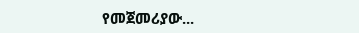የመጀመሪያው...